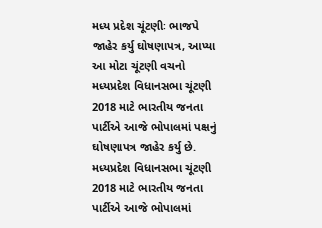મધ્ય પ્રદેશ ચૂંટણીઃ ભાજપે જાહેર કર્યુ ઘોષણાપત્ર, આપ્યા આ મોટા ચૂંટણી વચનો
મધ્યપ્રદેશ વિધાનસભા ચૂંટણી 2018 માટે ભારતીય જનતા પાર્ટીએ આજે ભોપાલમાં પક્ષનું ઘોષણાપત્ર જાહેર કર્યુ છે.
મધ્યપ્રદેશ વિધાનસભા ચૂંટણી 2018 માટે ભારતીય જનતા પાર્ટીએ આજે ભોપાલમાં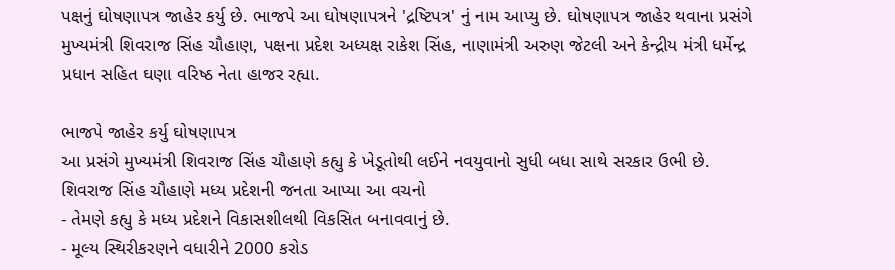પક્ષનું ઘોષણાપત્ર જાહેર કર્યુ છે. ભાજપે આ ઘોષણાપત્રને 'દ્રષ્ટિપત્ર' નું નામ આપ્યુ છે. ઘોષણાપત્ર જાહેર થવાના પ્રસંગે મુખ્યમંત્રી શિવરાજ સિંહ ચૌહાણ, પક્ષના પ્રદેશ અધ્યક્ષ રાકેશ સિંહ, નાણામંત્રી અરુણ જેટલી અને કેન્દ્રીય મંત્રી ધર્મેન્દ્ર પ્રધાન સહિત ઘણા વરિષ્ઠ નેતા હાજર રહ્યા.

ભાજપે જાહેર કર્યુ ઘોષણાપત્ર
આ પ્રસંગે મુખ્યમંત્રી શિવરાજ સિંહ ચૌહાણે કહ્યુ કે ખેડૂતોથી લઈને નવયુવાનો સુધી બધા સાથે સરકાર ઉભી છે.
શિવરાજ સિંહ ચૌહાણે મધ્ય પ્રદેશની જનતા આપ્યા આ વચનો
- તેમણે કહ્યુ કે મધ્ય પ્રદેશને વિકાસશીલથી વિકસિત બનાવવાનું છે.
- મૂલ્ય સ્થિરીકરણને વધારીને 2000 કરોડ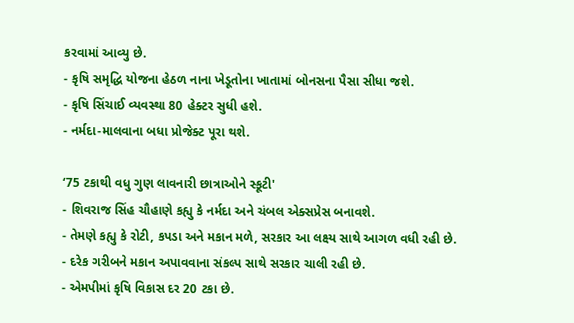કરવામાં આવ્યુ છે.
- કૃષિ સમૃદ્ધિ યોજના હેઠળ નાના ખેડૂતોના ખાતામાં બોનસના પૈસા સીધા જશે.
- કૃષિ સિંચાઈ વ્યવસ્થા 80 હેક્ટર સુધી હશે.
- નર્મદા-માલવાના બધા પ્રોજેક્ટ પૂરા થશે.

‘75 ટકાથી વધુ ગુણ લાવનારી છાત્રાઓને સ્કૂટી'
- શિવરાજ સિંહ ચૌહાણે કહ્યુ કે નર્મદા અને ચંબલ એક્સપ્રેસ બનાવશે.
- તેમણે કહ્યુ કે રોટી, કપડા અને મકાન મળે, સરકાર આ લક્ષ્ય સાથે આગળ વધી રહી છે.
- દરેક ગરીબને મકાન અપાવવાના સંકલ્પ સાથે સરકાર ચાલી રહી છે.
- એમપીમાં કૃષિ વિકાસ દર 20 ટકા છે.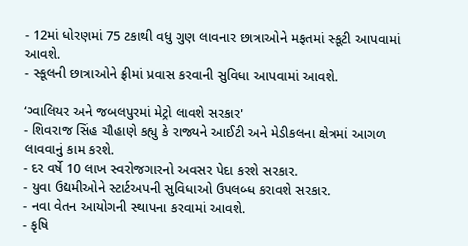- 12માં ધોરણમાં 75 ટકાથી વધુ ગુણ લાવનાર છાત્રાઓને મફતમાં સ્કૂટી આપવામાં આવશે.
- સ્કૂલની છાત્રાઓને ફ્રીમાં પ્રવાસ કરવાની સુવિધા આપવામાં આવશે.

‘ગ્વાલિયર અને જબલપુરમાં મેટ્રો લાવશે સરકાર'
- શિવરાજ સિંહ ચૌહાણે કહ્યુ કે રાજ્યને આઈટી અને મેડીકલના ક્ષેત્રમાં આગળ લાવવાનું કામ કરશે.
- દર વર્ષે 10 લાખ સ્વરોજગારનો અવસર પેદા કરશે સરકાર.
- યુવા ઉદ્યમીઓને સ્ટાર્ટઅપની સુવિધાઓ ઉપલબ્ધ કરાવશે સરકાર.
- નવા વેતન આયોગની સ્થાપના કરવામાં આવશે.
- કૃષિ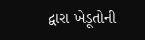દ્વારા ખેડૂતોની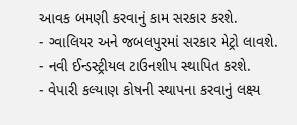આવક બમણી કરવાનું કામ સરકાર કરશે.
- ગ્વાલિયર અને જબલપુરમાં સરકાર મેટ્રો લાવશે.
- નવી ઈન્ડસ્ટ્રીયલ ટાઉનશીપ સ્થાપિત કરશે.
- વેપારી કલ્યાણ કોષની સ્થાપના કરવાનું લક્ષ્ય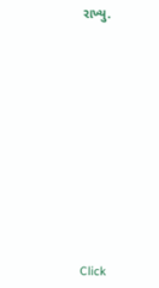રાખ્યુ.












Click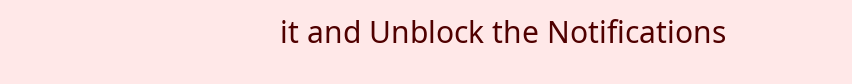it and Unblock the Notifications